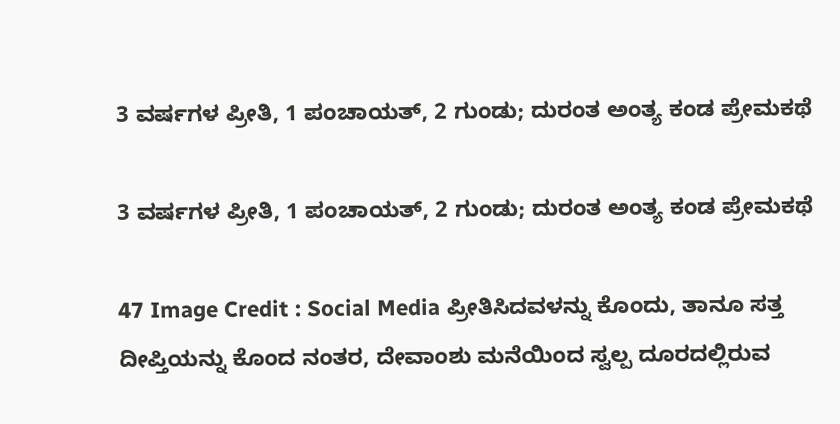3 ವರ್ಷಗಳ ಪ್ರೀತಿ, 1 ಪಂಚಾಯತ್, 2 ಗುಂಡು; ದುರಂತ ಅಂತ್ಯ ಕಂಡ ಪ್ರೇಮಕಥೆ

3 ವರ್ಷಗಳ ಪ್ರೀತಿ, 1 ಪಂಚಾಯತ್, 2 ಗುಂಡು; ದುರಂತ ಅಂತ್ಯ ಕಂಡ ಪ್ರೇಮಕಥೆ

47 Image Credit : Social Media ಪ್ರೀತಿಸಿದವಳನ್ನು ಕೊಂದು, ತಾನೂ ಸತ್ತ ದೀಪ್ತಿಯನ್ನು ಕೊಂದ ನಂತರ, ದೇವಾಂಶು ಮನೆಯಿಂದ ಸ್ವಲ್ಪ ದೂರದಲ್ಲಿರುವ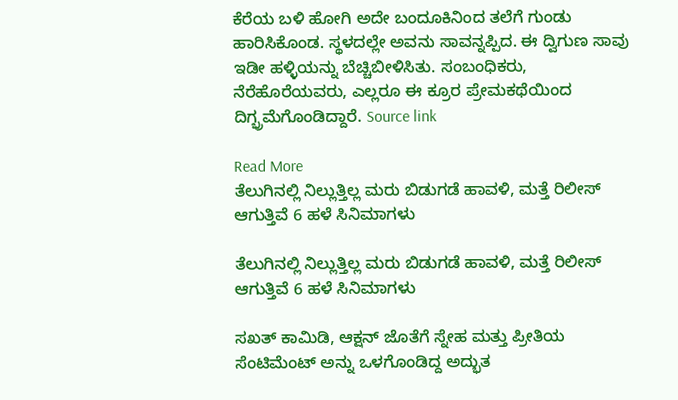ಕೆರೆಯ ಬಳಿ ಹೋಗಿ ಅದೇ ಬಂದೂಕಿನಿಂದ ತಲೆಗೆ ಗುಂಡು ಹಾರಿಸಿಕೊಂಡ. ಸ್ಥಳದಲ್ಲೇ ಅವನು ಸಾವನ್ನಪ್ಪಿದ. ಈ ದ್ವಿಗುಣ ಸಾವು ಇಡೀ ಹಳ್ಳಿಯನ್ನು ಬೆಚ್ಚಿಬೀಳಿಸಿತು. ಸಂಬಂಧಿಕರು, ನೆರೆಹೊರೆಯವರು, ಎಲ್ಲರೂ ಈ ಕ್ರೂರ ಪ್ರೇಮಕಥೆಯಿಂದ ದಿಗ್ಭ್ರಮೆಗೊಂಡಿದ್ದಾರೆ. Source link

Read More
ತೆಲುಗಿನಲ್ಲಿ ನಿಲ್ಲುತ್ತಿಲ್ಲ ಮರು ಬಿಡುಗಡೆ ಹಾವಳಿ, ಮತ್ತೆ ರಿಲೀಸ್ ಆಗುತ್ತಿವೆ 6 ಹಳೆ ಸಿನಿಮಾಗಳು

ತೆಲುಗಿನಲ್ಲಿ ನಿಲ್ಲುತ್ತಿಲ್ಲ ಮರು ಬಿಡುಗಡೆ ಹಾವಳಿ, ಮತ್ತೆ ರಿಲೀಸ್ ಆಗುತ್ತಿವೆ 6 ಹಳೆ ಸಿನಿಮಾಗಳು

ಸಖತ್ ಕಾಮಿಡಿ, ಆಕ್ಷನ್ ಜೊತೆಗೆ ಸ್ನೇಹ ಮತ್ತು ಪ್ರೀತಿಯ ಸೆಂಟಿಮೆಂಟ್ ಅನ್ನು ಒಳಗೊಂಡಿದ್ದ ಅದ್ಭುತ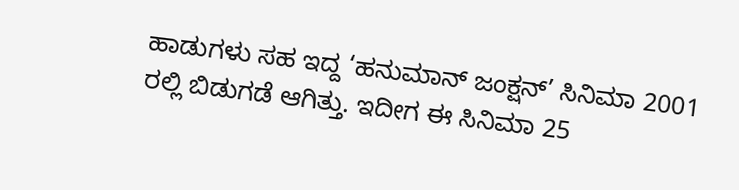ಹಾಡುಗಳು ಸಹ ಇದ್ದ ‘ಹನುಮಾನ್ ಜಂಕ್ಷನ್’ ಸಿನಿಮಾ 2001 ರಲ್ಲಿ ಬಿಡುಗಡೆ ಆಗಿತ್ತು. ಇದೀಗ ಈ ಸಿನಿಮಾ 25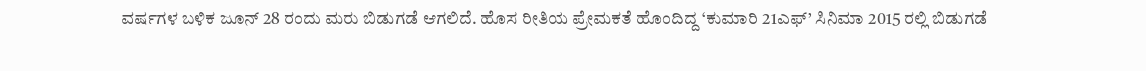ವರ್ಷಗಳ ಬಳಿಕ ಜೂನ್ 28 ರಂದು ಮರು ಬಿಡುಗಡೆ ಆಗಲಿದೆ. ಹೊಸ ರೀತಿಯ ಪ್ರೇಮಕತೆ ಹೊಂದಿದ್ದ ‘ಕುಮಾರಿ 21ಎಫ್’ ಸಿನಿಮಾ 2015 ರಲ್ಲಿ ಬಿಡುಗಡೆ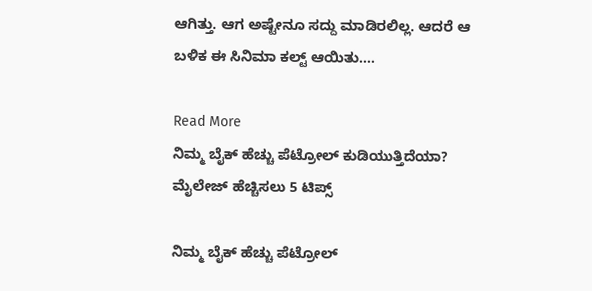ಆಗಿತ್ತು. ಆಗ ಅಷ್ಟೇನೂ ಸದ್ದು ಮಾಡಿರಲಿಲ್ಲ. ಆದರೆ ಆ ಬಳಿಕ ಈ ಸಿನಿಮಾ ಕಲ್ಟ್ ಆಯಿತು….

Read More
ನಿಮ್ಮ ಬೈಕ್ ಹೆಚ್ಚು ಪೆಟ್ರೋಲ್ ಕುಡಿಯುತ್ತಿದೆಯಾ? ಮೈಲೇಜ್ ಹೆಚ್ಚಿಸಲು 5 ಟಿಪ್ಸ್

ನಿಮ್ಮ ಬೈಕ್ ಹೆಚ್ಚು ಪೆಟ್ರೋಲ್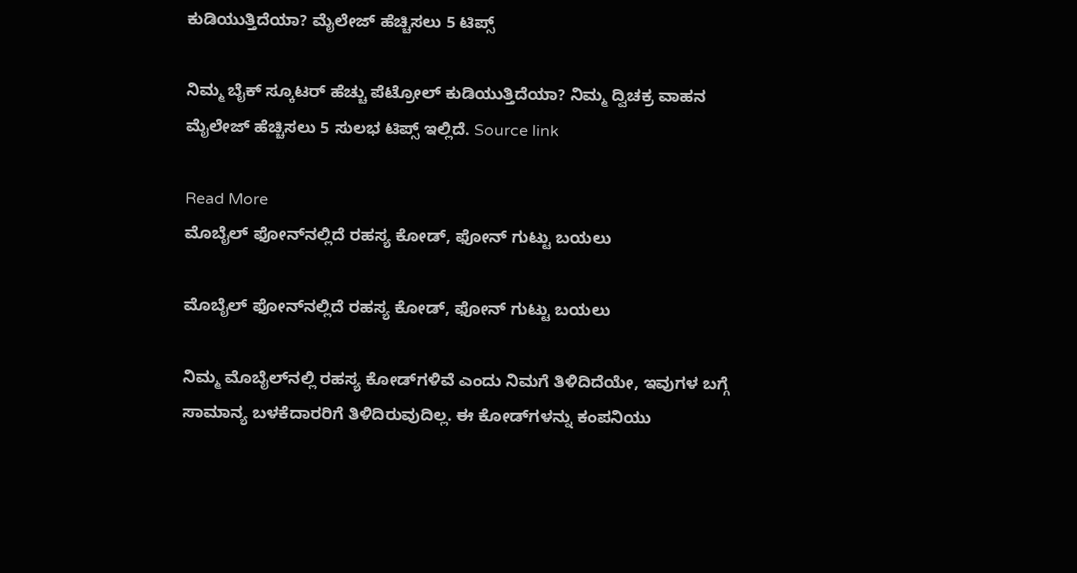ಕುಡಿಯುತ್ತಿದೆಯಾ? ಮೈಲೇಜ್ ಹೆಚ್ಚಿಸಲು 5 ಟಿಪ್ಸ್

ನಿಮ್ಮ ಬೈಕ್ ಸ್ಕೂಟರ್ ಹೆಚ್ಚು ಪೆಟ್ರೋಲ್ ಕುಡಿಯುತ್ತಿದೆಯಾ? ನಿಮ್ಮ ದ್ವಿಚಕ್ರ ವಾಹನ ಮೈಲೇಜ್ ಹೆಚ್ಚಿಸಲು 5 ಸುಲಭ ಟಿಪ್ಸ್ ಇಲ್ಲಿದೆ. Source link

Read More
ಮೊಬೈಲ್ ಫೋನ್‌ನಲ್ಲಿದೆ ರಹಸ್ಯ ಕೋಡ್, ಫೋನ್ ಗುಟ್ಟು ಬಯಲು

ಮೊಬೈಲ್ ಫೋನ್‌ನಲ್ಲಿದೆ ರಹಸ್ಯ ಕೋಡ್, ಫೋನ್ ಗುಟ್ಟು ಬಯಲು

ನಿಮ್ಮ ಮೊಬೈಲ್‌ನಲ್ಲಿ ರಹಸ್ಯ ಕೋಡ್‌ಗಳಿವೆ ಎಂದು ನಿಮಗೆ ತಿಳಿದಿದೆಯೇ, ಇವುಗಳ ಬಗ್ಗೆ ಸಾಮಾನ್ಯ ಬಳಕೆದಾರರಿಗೆ ತಿಳಿದಿರುವುದಿಲ್ಲ. ಈ ಕೋಡ್‌ಗಳನ್ನು ಕಂಪನಿಯು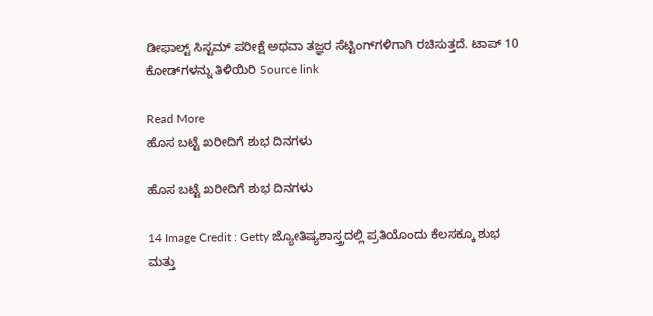ಡೀಫಾಲ್ಟ್ ಸಿಸ್ಟಮ್ ಪರೀಕ್ಷೆ ಅಥವಾ ತಜ್ಞರ ಸೆಟ್ಟಿಂಗ್‌ಗಳಿಗಾಗಿ ರಚಿಸುತ್ತದೆ. ಟಾಪ್ 10 ಕೋಡ್‌ಗಳನ್ನು ತಿಳಿಯಿರಿ Source link

Read More
ಹೊಸ ಬಟ್ಟೆ ಖರೀದಿಗೆ ಶುಭ ದಿನಗಳು

ಹೊಸ ಬಟ್ಟೆ ಖರೀದಿಗೆ ಶುಭ ದಿನಗಳು

14 Image Credit : Getty ಜ್ಯೋತಿಷ್ಯಶಾಸ್ತ್ರದಲ್ಲಿ ಪ್ರತಿಯೊಂದು ಕೆಲಸಕ್ಕೂ ಶುಭ ಮತ್ತು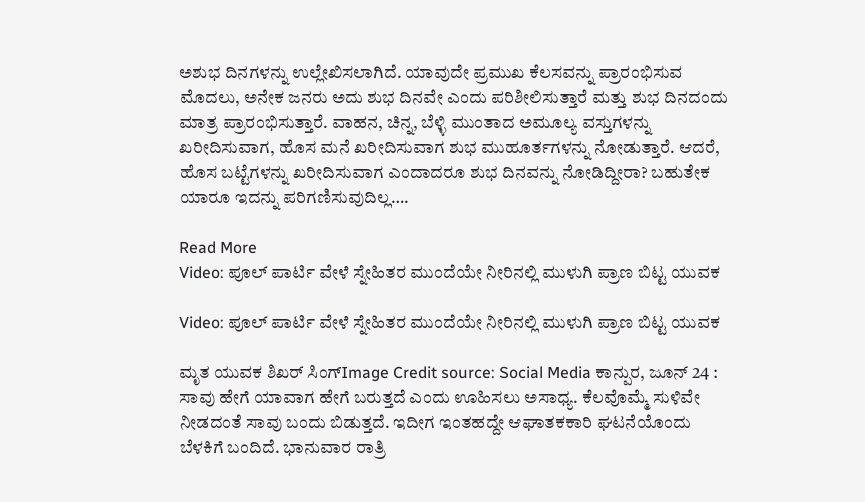ಅಶುಭ ದಿನಗಳನ್ನು ಉಲ್ಲೇಖಿಸಲಾಗಿದೆ. ಯಾವುದೇ ಪ್ರಮುಖ ಕೆಲಸವನ್ನು ಪ್ರಾರಂಭಿಸುವ ಮೊದಲು, ಅನೇಕ ಜನರು ಅದು ಶುಭ ದಿನವೇ ಎಂದು ಪರಿಶೀಲಿಸುತ್ತಾರೆ ಮತ್ತು ಶುಭ ದಿನದಂದು ಮಾತ್ರ ಪ್ರಾರಂಭಿಸುತ್ತಾರೆ. ವಾಹನ, ಚಿನ್ನ, ಬೆಳ್ಳಿ ಮುಂತಾದ ಅಮೂಲ್ಯ ವಸ್ತುಗಳನ್ನು ಖರೀದಿಸುವಾಗ, ಹೊಸ ಮನೆ ಖರೀದಿಸುವಾಗ ಶುಭ ಮುಹೂರ್ತಗಳನ್ನು ನೋಡುತ್ತಾರೆ. ಆದರೆ, ಹೊಸ ಬಟ್ಟೆಗಳನ್ನು ಖರೀದಿಸುವಾಗ ಎಂದಾದರೂ ಶುಭ ದಿನವನ್ನು ನೋಡಿದ್ದೀರಾ? ಬಹುತೇಕ ಯಾರೂ ಇದನ್ನು ಪರಿಗಣಿಸುವುದಿಲ್ಲ….

Read More
Video: ಪೂಲ್ ಪಾರ್ಟಿ ವೇಳೆ ಸ್ನೇಹಿತರ ಮುಂದೆಯೇ ನೀರಿನಲ್ಲಿ ಮುಳುಗಿ ಪ್ರಾಣ ಬಿಟ್ಟ ಯುವಕ

Video: ಪೂಲ್ ಪಾರ್ಟಿ ವೇಳೆ ಸ್ನೇಹಿತರ ಮುಂದೆಯೇ ನೀರಿನಲ್ಲಿ ಮುಳುಗಿ ಪ್ರಾಣ ಬಿಟ್ಟ ಯುವಕ

ಮೃತ ಯುವಕ ಶಿಖರ್ ಸಿಂಗ್Image Credit source: Social Media ಕಾನ್ಪುರ, ಜೂನ್ 24 : ಸಾವು ಹೇಗೆ ಯಾವಾಗ ಹೇಗೆ ಬರುತ್ತದೆ ಎಂದು ಊಹಿಸಲು ಅಸಾಧ್ಯ. ಕೆಲವೊಮ್ಮೆ ಸುಳಿವೇ ನೀಡದಂತೆ ಸಾವು ಬಂದು ಬಿಡುತ್ತದೆ. ಇದೀಗ ಇಂತಹದ್ದೇ ಆಘಾತಕಕಾರಿ ಘಟನೆಯೊಂದು ಬೆಳಕಿಗೆ ಬಂದಿದೆ. ಭಾನುವಾರ ರಾತ್ರಿ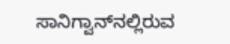ಸಾನಿಗ್ವಾನ್‌ನಲ್ಲಿರುವ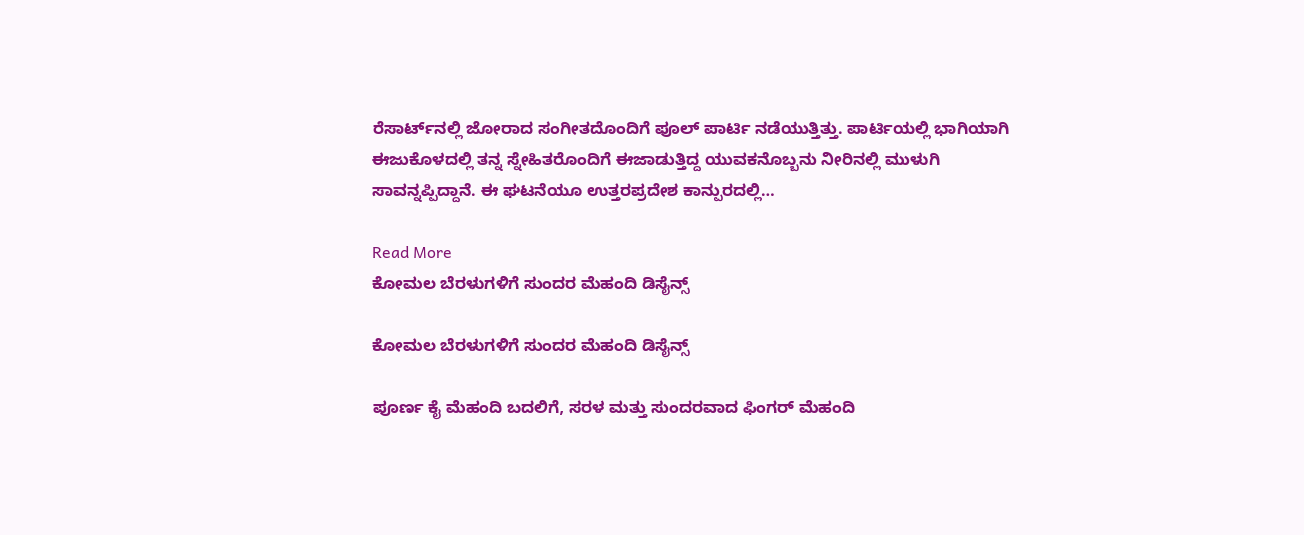ರೆಸಾರ್ಟ್‌ನಲ್ಲಿ ಜೋರಾದ ಸಂಗೀತದೊಂದಿಗೆ ಪೂಲ್ ಪಾರ್ಟಿ ನಡೆಯುತ್ತಿತ್ತು. ಪಾರ್ಟಿಯಲ್ಲಿ ಭಾಗಿಯಾಗಿ ಈಜುಕೊಳದಲ್ಲಿ ತನ್ನ ಸ್ನೇಹಿತರೊಂದಿಗೆ ಈಜಾಡುತ್ತಿದ್ದ ಯುವಕನೊಬ್ಬನು ನೀರಿನಲ್ಲಿ ಮುಳುಗಿ ಸಾವನ್ನಪ್ಪಿದ್ದಾನೆ. ಈ ಘಟನೆಯೂ ಉತ್ತರಪ್ರದೇಶ ಕಾನ್ಪುರದಲ್ಲಿ…

Read More
ಕೋಮಲ ಬೆರಳುಗಳಿಗೆ ಸುಂದರ ಮೆಹಂದಿ ಡಿಸೈನ್ಸ್

ಕೋಮಲ ಬೆರಳುಗಳಿಗೆ ಸುಂದರ ಮೆಹಂದಿ ಡಿಸೈನ್ಸ್

ಪೂರ್ಣ ಕೈ ಮೆಹಂದಿ ಬದಲಿಗೆ, ಸರಳ ಮತ್ತು ಸುಂದರವಾದ ಫಿಂಗರ್ ಮೆಹಂದಿ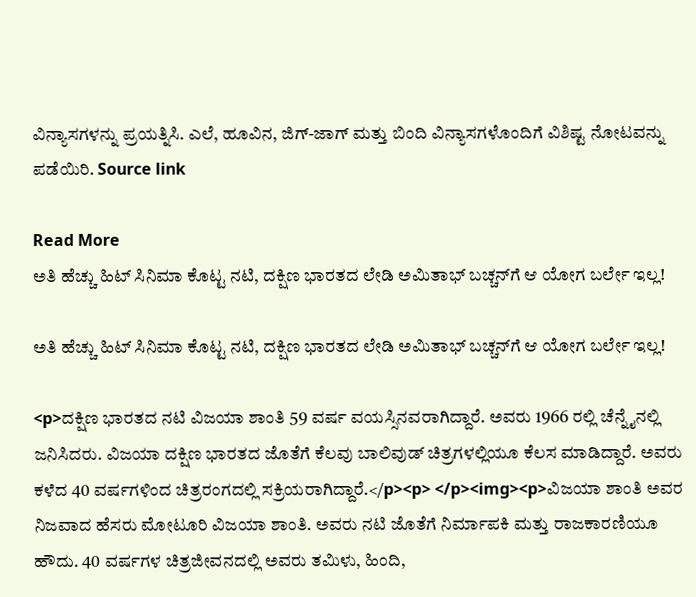ವಿನ್ಯಾಸಗಳನ್ನು ಪ್ರಯತ್ನಿಸಿ. ಎಲೆ, ಹೂವಿನ, ಜಿಗ್-ಜಾಗ್ ಮತ್ತು ಬಿಂದಿ ವಿನ್ಯಾಸಗಳೊಂದಿಗೆ ವಿಶಿಷ್ಟ ನೋಟವನ್ನು ಪಡೆಯಿರಿ. Source link

Read More
ಅತಿ ಹೆಚ್ಚು ಹಿಟ್‌ ಸಿನಿಮಾ ಕೊಟ್ಟ ನಟಿ, ದಕ್ಷಿಣ ಭಾರತದ ಲೇಡಿ ಅಮಿತಾಭ್ ಬಚ್ಚನ್‌ಗೆ ಆ ಯೋಗ ಬರ್ಲೇ ಇಲ್ಲ!

ಅತಿ ಹೆಚ್ಚು ಹಿಟ್‌ ಸಿನಿಮಾ ಕೊಟ್ಟ ನಟಿ, ದಕ್ಷಿಣ ಭಾರತದ ಲೇಡಿ ಅಮಿತಾಭ್ ಬಚ್ಚನ್‌ಗೆ ಆ ಯೋಗ ಬರ್ಲೇ ಇಲ್ಲ!

<p>ದಕ್ಷಿಣ ಭಾರತದ ನಟಿ ವಿಜಯಾ ಶಾಂತಿ 59 ವರ್ಷ ವಯಸ್ಸಿನವರಾಗಿದ್ದಾರೆ. ಅವರು 1966 ರಲ್ಲಿ ಚೆನ್ನೈನಲ್ಲಿ ಜನಿಸಿದರು. ವಿಜಯಾ ದಕ್ಷಿಣ ಭಾರತದ ಜೊತೆಗೆ ಕೆಲವು ಬಾಲಿವುಡ್ ಚಿತ್ರಗಳಲ್ಲಿಯೂ ಕೆಲಸ ಮಾಡಿದ್ದಾರೆ. ಅವರು ಕಳೆದ 40 ವರ್ಷಗಳಿಂದ ಚಿತ್ರರಂಗದಲ್ಲಿ ಸಕ್ರಿಯರಾಗಿದ್ದಾರೆ.</p><p> </p><img><p>ವಿಜಯಾ ಶಾಂತಿ ಅವರ ನಿಜವಾದ ಹೆಸರು ಮೋಟೂರಿ ವಿಜಯಾ ಶಾಂತಿ. ಅವರು ನಟಿ ಜೊತೆಗೆ ನಿರ್ಮಾಪಕಿ ಮತ್ತು ರಾಜಕಾರಣಿಯೂ ಹೌದು. 40 ವರ್ಷಗಳ ಚಿತ್ರಜೀವನದಲ್ಲಿ ಅವರು ತಮಿಳು, ಹಿಂದಿ,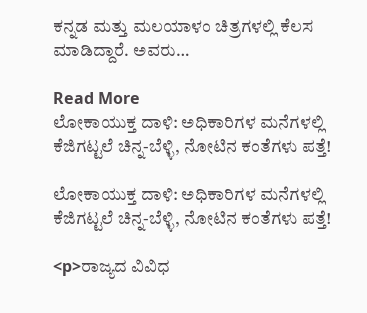ಕನ್ನಡ ಮತ್ತು ಮಲಯಾಳಂ ಚಿತ್ರಗಳಲ್ಲಿ ಕೆಲಸ ಮಾಡಿದ್ದಾರೆ. ಅವರು…

Read More
ಲೋಕಾಯುಕ್ತ ದಾಳಿ: ಅಧಿಕಾರಿಗಳ ಮನೆಗಳಲ್ಲಿ ಕೆಜಿಗಟ್ಟಲೆ ಚಿನ್ನ-ಬೆಳ್ಳಿ, ನೋಟಿನ ಕಂತೆಗಳು ಪತ್ತೆ!

ಲೋಕಾಯುಕ್ತ ದಾಳಿ: ಅಧಿಕಾರಿಗಳ ಮನೆಗಳಲ್ಲಿ ಕೆಜಿಗಟ್ಟಲೆ ಚಿನ್ನ-ಬೆಳ್ಳಿ, ನೋಟಿನ ಕಂತೆಗಳು ಪತ್ತೆ!

<p>ರಾಜ್ಯದ ವಿವಿಧ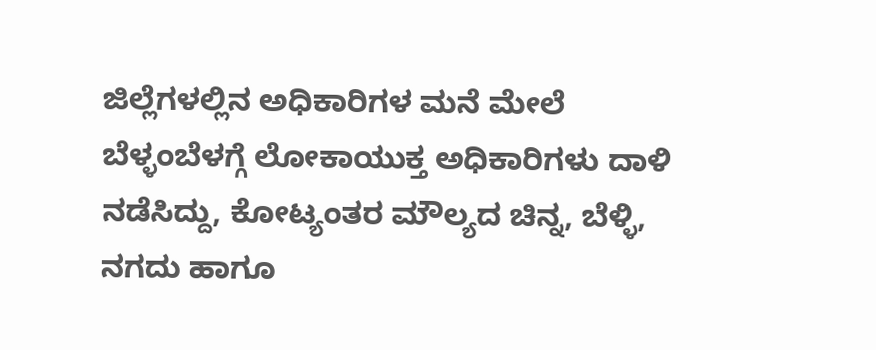ಜಿಲ್ಲೆಗಳಲ್ಲಿನ ಅಧಿಕಾರಿಗಳ ಮನೆ ಮೇಲೆ ಬೆಳ್ಳಂಬೆಳಗ್ಗೆ ಲೋಕಾಯುಕ್ತ ಅಧಿಕಾರಿಗಳು ದಾಳಿ ನಡೆಸಿದ್ದು, ಕೋಟ್ಯಂತರ ಮೌಲ್ಯದ ಚಿನ್ನ, ಬೆಳ್ಳಿ, ನಗದು ಹಾಗೂ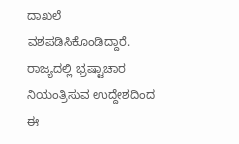ದಾಖಲೆ ವಶಪಡಿಸಿಕೊಂಡಿದ್ದಾರೆ. ರಾಜ್ಯದಲ್ಲಿ ಭ್ರಷ್ಟಾಚಾರ ನಿಯಂತ್ರಿಸುವ ಉದ್ದೇಶದಿಂದ ಈ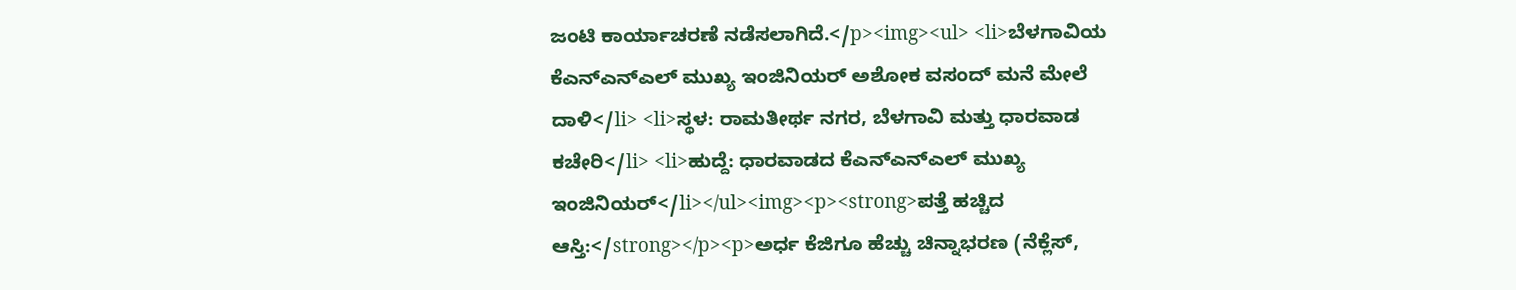ಜಂಟಿ ಕಾರ್ಯಾಚರಣೆ ನಡೆಸಲಾಗಿದೆ.</p><img><ul> <li>ಬೆಳಗಾವಿಯ ಕೆಎನ್‌ಎನ್ಎಲ್ ಮುಖ್ಯ ಇಂಜಿನಿಯರ್ ಅಶೋಕ ವಸಂದ್ ಮನೆ ಮೇಲೆ ದಾಳಿ</li> <li>ಸ್ಥಳ: ರಾಮತೀರ್ಥ ನಗರ, ಬೆಳಗಾವಿ ಮತ್ತು ಧಾರವಾಡ ಕಚೇರಿ</li> <li>ಹುದ್ದೆ: ಧಾರವಾಡದ ಕೆಎನ್‌ಎನ್ಎಲ್ ಮುಖ್ಯ ಇಂಜಿನಿಯರ್</li></ul><img><p><strong>ಪತ್ತೆ ಹಚ್ಚಿದ ಆಸ್ತಿ:</strong></p><p>ಅರ್ಧ ಕೆಜಿಗೂ ಹೆಚ್ಚು ಚಿನ್ನಾಭರಣ (ನೆಕ್ಲೆಸ್,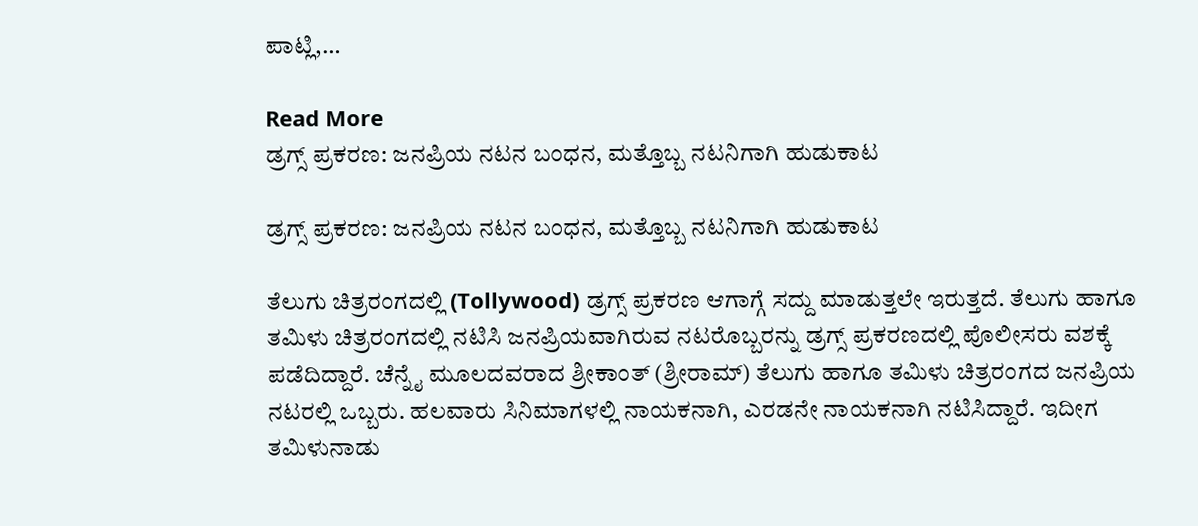ಪಾಟ್ಲಿ,…

Read More
ಡ್ರಗ್ಸ್ ಪ್ರಕರಣ: ಜನಪ್ರಿಯ ನಟನ ಬಂಧನ, ಮತ್ತೊಬ್ಬ ನಟನಿಗಾಗಿ ಹುಡುಕಾಟ

ಡ್ರಗ್ಸ್ ಪ್ರಕರಣ: ಜನಪ್ರಿಯ ನಟನ ಬಂಧನ, ಮತ್ತೊಬ್ಬ ನಟನಿಗಾಗಿ ಹುಡುಕಾಟ

ತೆಲುಗು ಚಿತ್ರರಂಗದಲ್ಲಿ (Tollywood) ಡ್ರಗ್ಸ್ ಪ್ರಕರಣ ಆಗಾಗ್ಗೆ ಸದ್ದು ಮಾಡುತ್ತಲೇ ಇರುತ್ತದೆ. ತೆಲುಗು ಹಾಗೂ ತಮಿಳು ಚಿತ್ರರಂಗದಲ್ಲಿ ನಟಿಸಿ ಜನಪ್ರಿಯವಾಗಿರುವ ನಟರೊಬ್ಬರನ್ನು ಡ್ರಗ್ಸ್ ಪ್ರಕರಣದಲ್ಲಿ ಪೊಲೀಸರು ವಶಕ್ಕೆ ಪಡೆದಿದ್ದಾರೆ. ಚೆನ್ನೈ ಮೂಲದವರಾದ ಶ್ರೀಕಾಂತ್ (ಶ್ರೀರಾಮ್) ತೆಲುಗು ಹಾಗೂ ತಮಿಳು ಚಿತ್ರರಂಗದ ಜನಪ್ರಿಯ ನಟರಲ್ಲಿ ಒಬ್ಬರು. ಹಲವಾರು ಸಿನಿಮಾಗಳಲ್ಲಿ ನಾಯಕನಾಗಿ, ಎರಡನೇ ನಾಯಕನಾಗಿ ನಟಿಸಿದ್ದಾರೆ. ಇದೀಗ ತಮಿಳುನಾಡು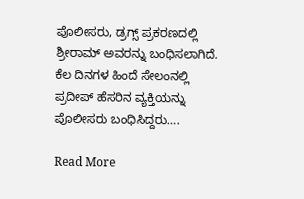ಪೊಲೀಸರು, ಡ್ರಗ್ಸ್ ಪ್ರಕರಣದಲ್ಲಿ ಶ್ರೀರಾಮ್ ಅವರನ್ನು ಬಂಧಿಸಲಾಗಿದೆ. ಕೆಲ ದಿನಗಳ ಹಿಂದೆ ಸೇಲಂನಲ್ಲಿ ಪ್ರದೀಪ್ ಹೆಸರಿನ ವ್ಯಕ್ತಿಯನ್ನು ಪೊಲೀಸರು ಬಂಧಿಸಿದ್ದರು….

Read More